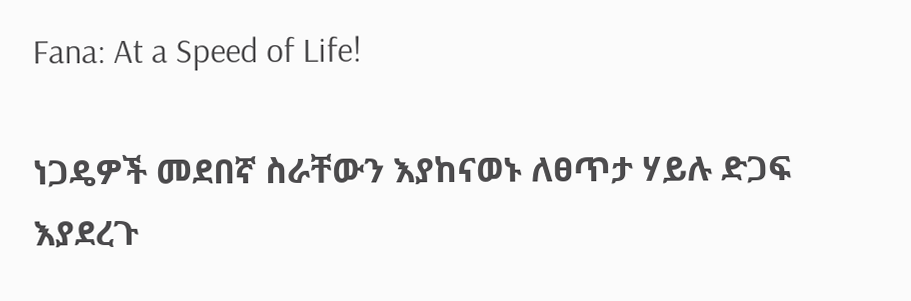Fana: At a Speed of Life!

ነጋዴዎች መደበኛ ስራቸውን እያከናወኑ ለፀጥታ ሃይሉ ድጋፍ እያደረጉ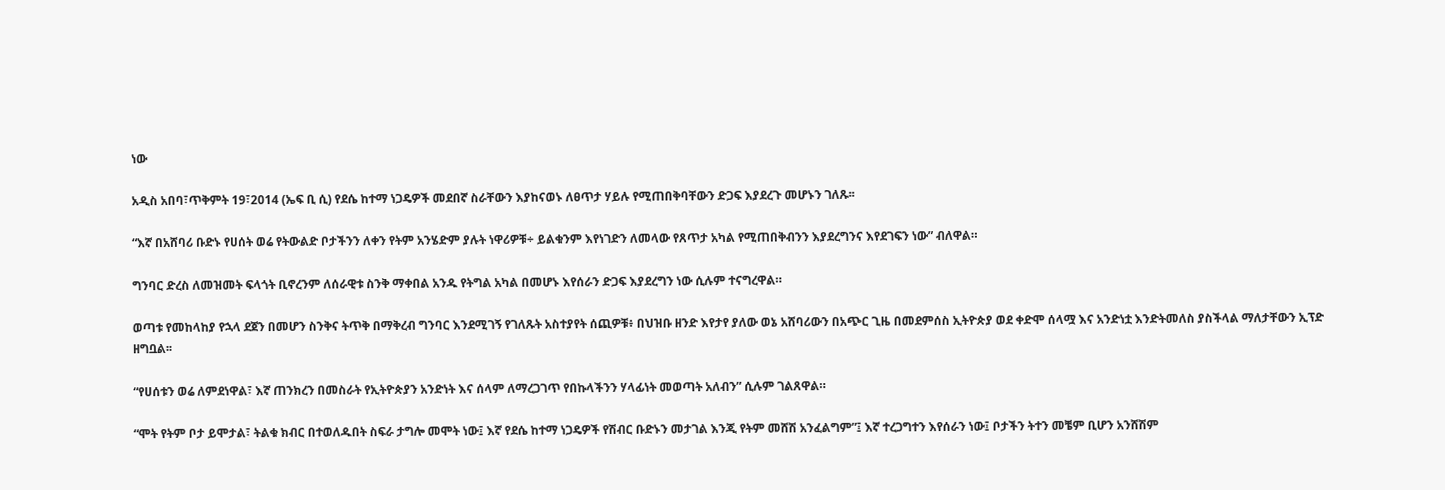ነው

አዲስ አበባ፣ጥቅምት 19፣2014 (ኤፍ ቢ ሲ) የደሴ ከተማ ነጋዴዎች መደበኛ ስራቸውን እያከናወኑ ለፀጥታ ሃይሉ የሚጠበቅባቸውን ድጋፍ እያደረጉ መሆኑን ገለጹ፡፡

“እኛ በአሸባሪ ቡድኑ የሀሰት ወሬ የትውልድ ቦታችንን ለቀን የትም አንሄድም ያሉት ነዋሪዎቹ÷ ይልቁንም እየነገድን ለመላው የጸጥታ አካል የሚጠበቅብንን እያደረግንና እየደገፍን ነው” ብለዋል።

ግንባር ድረስ ለመዝመት ፍላጎት ቢኖረንም ለሰራዊቱ ስንቅ ማቀበል አንዱ የትግል አካል በመሆኑ እየሰራን ድጋፍ እያደረግን ነው ሲሉም ተናግረዋል።

ወጣቱ የመከላከያ የኋላ ደጀን በመሆን ስንቅና ትጥቅ በማቅረብ ግንባር እንደሚገኝ የገለጹት አስተያየት ሰጪዎቹ፥ በህዝቡ ዘንድ እየታየ ያለው ወኔ አሸባሪውን በአጭር ጊዜ በመደምሰስ ኢትዮጵያ ወደ ቀድሞ ሰላሟ እና አንድነቷ እንድትመለስ ያስችላል ማለታቸውን ኢፕድ ዘግቧል፡፡

“የሀሰቱን ወሬ ለምደነዋል፣ እኛ ጠንክረን በመስራት የኢትዮጵያን አንድነት እና ሰላም ለማረጋገጥ የበኩላችንን ሃላፊነት መወጣት አለብን” ሲሉም ገልጸዋል።

“ሞት የትም ቦታ ይሞታል፣ ትልቁ ክብር በተወለዱበት ስፍራ ታግሎ መሞት ነው፤ እኛ የደሴ ከተማ ነጋዴዎች የሽብር ቡድኑን መታገል እንጂ የትም መሸሽ አንፈልግም”፤ እኛ ተረጋግተን እየሰራን ነው፤ ቦታችን ትተን መቼም ቢሆን አንሸሽም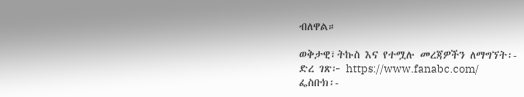ብለዋል።

ወቅታዊ፣ትኩስ እና የተሟሉ መረጃዎችን ለማግኘት፡-
ድረ ገጽ፦ https://www.fanabc.com/
ፌስቡክ፡-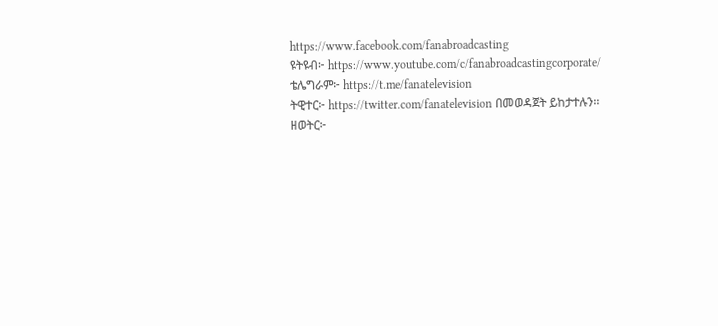https://www.facebook.com/fanabroadcasting
ዩትዩብ፦ https://www.youtube.com/c/fanabroadcastingcorporate/
ቴሌግራም፦ https://t.me/fanatelevision
ትዊተር፦ https://twitter.com/fanatelevision በመወዳጀት ይከታተሉን፡፡
ዘወትር፦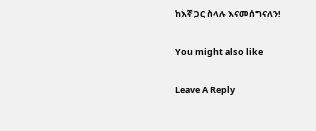ከእኛ ጋር ስላሉ እናመሰግናለን!

You might also like

Leave A Reply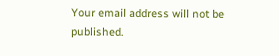Your email address will not be published.